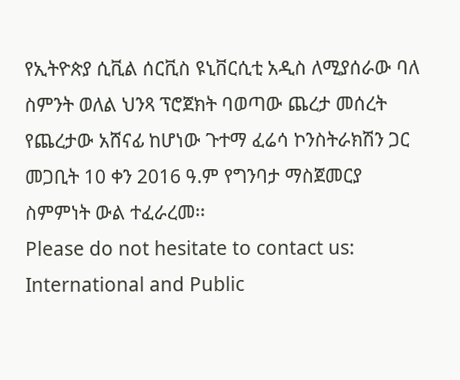የኢትዮጵያ ሲቪል ሰርቪስ ዩኒቨርሲቲ አዲስ ለሚያሰራው ባለ ስምንት ወለል ህንጻ ፕሮጀክት ባወጣው ጨረታ መሰረት የጨረታው አሸናፊ ከሆነው ጉተማ ፈሬሳ ኮንስትራክሽን ጋር መጋቢት 10 ቀን 2016 ዓ.ም የግንባታ ማስጀመርያ ስምምነት ውል ተፈራረመ፡፡
Please do not hesitate to contact us:
International and Public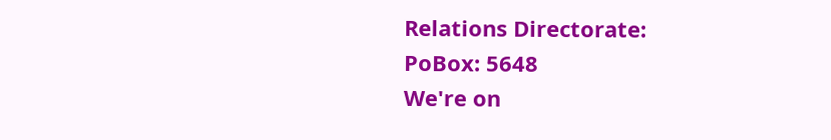Relations Directorate:
PoBox: 5648
We're on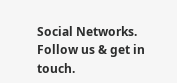Social Networks. Follow us & get in touch.